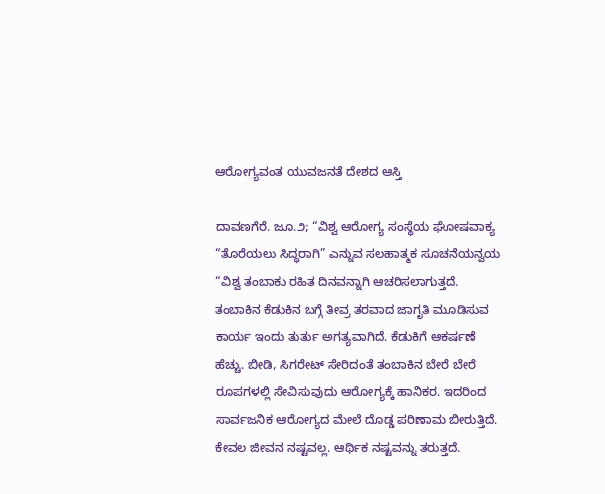ಆರೋಗ್ಯವಂತ ಯುವಜನತೆ ದೇಶದ ಆಸ್ತಿ

ದಾವಣಗೆರೆ. ಜೂ.೨; “ವಿಶ್ವ ಆರೋಗ್ಯ ಸಂಸ್ಥೆಯ ಘೋಷವಾಕ್ಯ “ತೊರೆಯಲು ಸಿದ್ಧರಾಗಿ” ಎನ್ನುವ ಸಲಹಾತ್ಮಕ ಸೂಚನೆಯನ್ವಯ  “ವಿಶ್ವ ತಂಬಾಕು ರಹಿತ ದಿನವನ್ನಾಗಿ ಆಚರಿಸಲಾಗುತ್ತದೆ. ತಂಬಾಕಿನ ಕೆಡುಕಿನ ಬಗ್ಗೆ ತೀವ್ರ ತರವಾದ ಜಾಗೃತಿ ಮೂಡಿಸುವ ಕಾರ್ಯ ಇಂದು ತುರ್ತು ಅಗತ್ಯವಾಗಿದೆ. ಕೆಡುಕಿಗೆ ಆಕರ್ಷಣೆ ಹೆಚ್ಚು. ಬೀಡಿ, ಸಿಗರೇಟ್ ಸೇರಿದಂತೆ ತಂಬಾಕಿನ ಬೇರೆ ಬೇರೆ ರೂಪಗಳಲ್ಲಿ ಸೇವಿಸುವುದು ಆರೋಗ್ಯಕ್ಕೆ ಹಾನಿಕರ. ಇದರಿಂದ ಸಾರ್ವಜನಿಕ ಆರೋಗ್ಯದ ಮೇಲೆ ದೊಡ್ಡ ಪರಿಣಾಮ ಬೀರುತ್ತಿದೆ. ಕೇವಲ ಜೀವನ ನಷ್ಟವಲ್ಲ. ಆರ್ಥಿಕ ನಷ್ಟವನ್ನು ತರುತ್ತದೆ.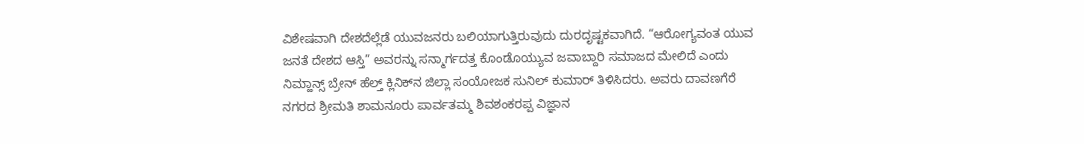ವಿಶೇಷವಾಗಿ ದೇಶದೆಲ್ಲೆಡೆ ಯುವಜನರು ಬಲಿಯಾಗುತ್ತಿರುವುದು ದುರದೃಷ್ಟಕವಾಗಿದೆ. “ಆರೋಗ್ಯವಂತ ಯುವ ಜನತೆ ದೇಶದ ಆಸ್ತಿ” ಅವರನ್ನು ಸನ್ಮಾರ್ಗದತ್ತ ಕೊಂಡೊಯ್ಯುವ ಜವಾಬ್ದಾರಿ ಸಮಾಜದ ಮೇಲಿದೆ ಎಂದು ನಿಮ್ಹಾನ್ಸ್ ಬ್ರೇನ್ ಹೆಲ್ತ್ ಕ್ಲಿನಿಕ್‌ನ ಜಿಲ್ಲಾ ಸಂಯೋಜಕ ಸುನಿಲ್ ಕುಮಾರ್ ತಿಳಿಸಿದರು. ಅವರು ದಾವಣಗೆರೆ ನಗರದ ಶ್ರೀಮತಿ ಶಾಮನೂರು ಪಾರ್ವತಮ್ಮ ಶಿವಶಂಕರಪ್ಪ ವಿಜ್ಞಾನ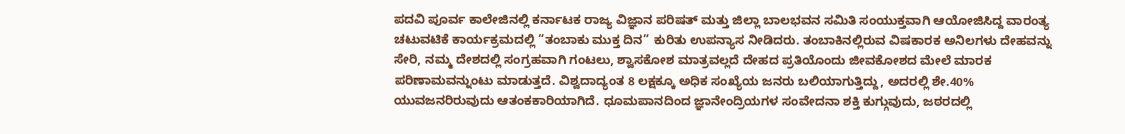ಪದವಿ ಪೂರ್ವ ಕಾಲೇಜಿನಲ್ಲಿ ಕರ್ನಾಟಕ ರಾಜ್ಯ ವಿಜ್ಞಾನ ಪರಿಷತ್ ಮತ್ತು ಜಿಲ್ಲಾ ಬಾಲಭವನ ಸಮಿತಿ ಸಂಯುಕ್ತವಾಗಿ ಆಯೋಜಿಸಿದ್ದ ವಾರಂತ್ಯ ಚಟುವಟಿಕೆ ಕಾರ್ಯಕ್ರಮದಲ್ಲಿ “ತಂಬಾಕು ಮುಕ್ತ ದಿನ” ಕುರಿತು ಉಪನ್ಯಾಸ ನೀಡಿದರು. ತಂಬಾಕಿನಲ್ಲಿರುವ ವಿಷಕಾರಕ ಅನಿಲಗಳು ದೇಹವನ್ನು ಸೇರಿ, ನಮ್ಮ ದೇಶದಲ್ಲಿ ಸಂಗ್ರಹವಾಗಿ ಗಂಟಲು, ಶ್ವಾಸಕೋಶ ಮಾತ್ರವಲ್ಲದೆ ದೇಹದ ಪ್ರತಿಯೊಂದು ಜೀವಕೋಶದ ಮೇಲೆ ಮಾರಕ ಪರಿಣಾಮವನ್ನುಂಟು ಮಾಡುತ್ತದೆ. ವಿಶ್ವದಾದ್ಯಂತ 8 ಲಕ್ಷಕ್ಕೂ ಅಧಿಕ ಸಂಖ್ಯೆಯ ಜನರು ಬಲಿಯಾಗುತ್ತಿದ್ದು, ಅದರಲ್ಲಿ ಶೇ.40% ಯುವಜನರಿರುವುದು ಆತಂಕಕಾರಿಯಾಗಿದೆ. ಧೂಮಪಾನದಿಂದ ಜ್ಞಾನೇಂದ್ರಿಯಗಳ ಸಂವೇದನಾ ಶಕ್ತಿ ಕುಗ್ಗುವುದು, ಜಠರದಲ್ಲಿ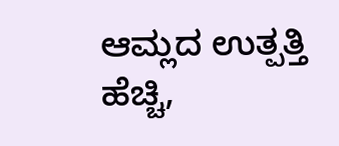ಆಮ್ಲದ ಉತ್ಪತ್ತಿ ಹೆಚ್ಚಿ,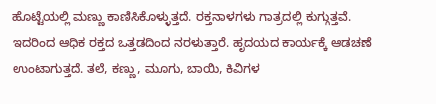ಹೊಟ್ಟೆಯಲ್ಲಿ ಮಣ್ಣು ಕಾಣಿಸಿಕೊಳ್ಳುತ್ತದೆ. ರಕ್ತನಾಳಗಳು ಗಾತ್ರದಲ್ಲಿ ಕುಗ್ಗುತ್ತವೆ. ಇದರಿಂದ ಆಧಿಕ ರಕ್ತದ ಒತ್ತಡದಿಂದ ನರಳುತ್ತಾರೆ. ಹೃದಯದ ಕಾರ್ಯಕ್ಕೆ ಆಡಚಣೆ ಉಂಟಾಗುತ್ತದೆ. ತಲೆ, ಕಣ್ಣು, ಮೂಗು, ಬಾಯಿ, ಕಿವಿಗಳ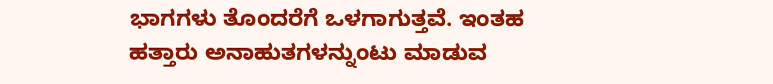ಭಾಗಗಳು ತೊಂದರೆಗೆ ಒಳಗಾಗುತ್ತವೆ. ಇಂತಹ ಹತ್ತಾರು ಅನಾಹುತಗಳನ್ನುಂಟು ಮಾಡುವ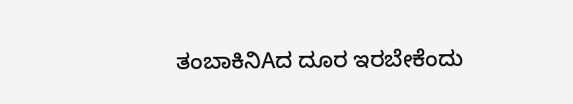ತಂಬಾಕಿನಿAದ ದೂರ ಇರಬೇಕೆಂದು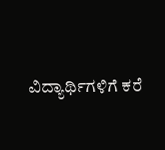ವಿದ್ಯಾರ್ಥಿಗಳಿಗೆ ಕರೆ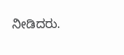ನೀಡಿದರು.